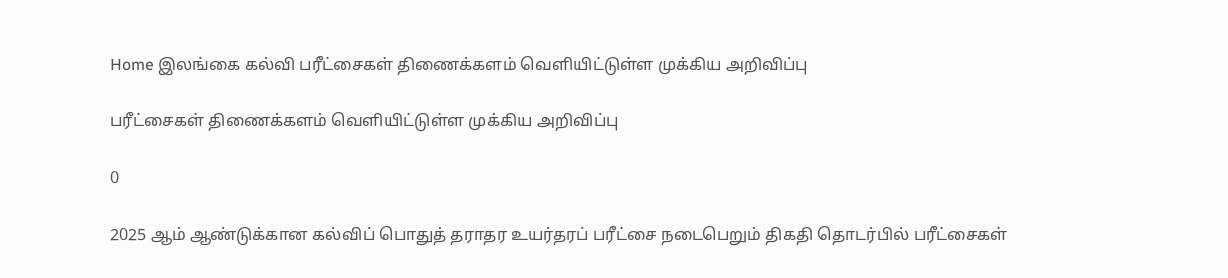Home இலங்கை கல்வி பரீட்சைகள் திணைக்களம் வெளியிட்டுள்ள முக்கிய அறிவிப்பு

பரீட்சைகள் திணைக்களம் வெளியிட்டுள்ள முக்கிய அறிவிப்பு

0

2025 ஆம் ஆண்டுக்கான கல்விப் பொதுத் தராதர உயர்தரப் பரீட்சை நடைபெறும் திகதி தொடர்பில் பரீட்சைகள்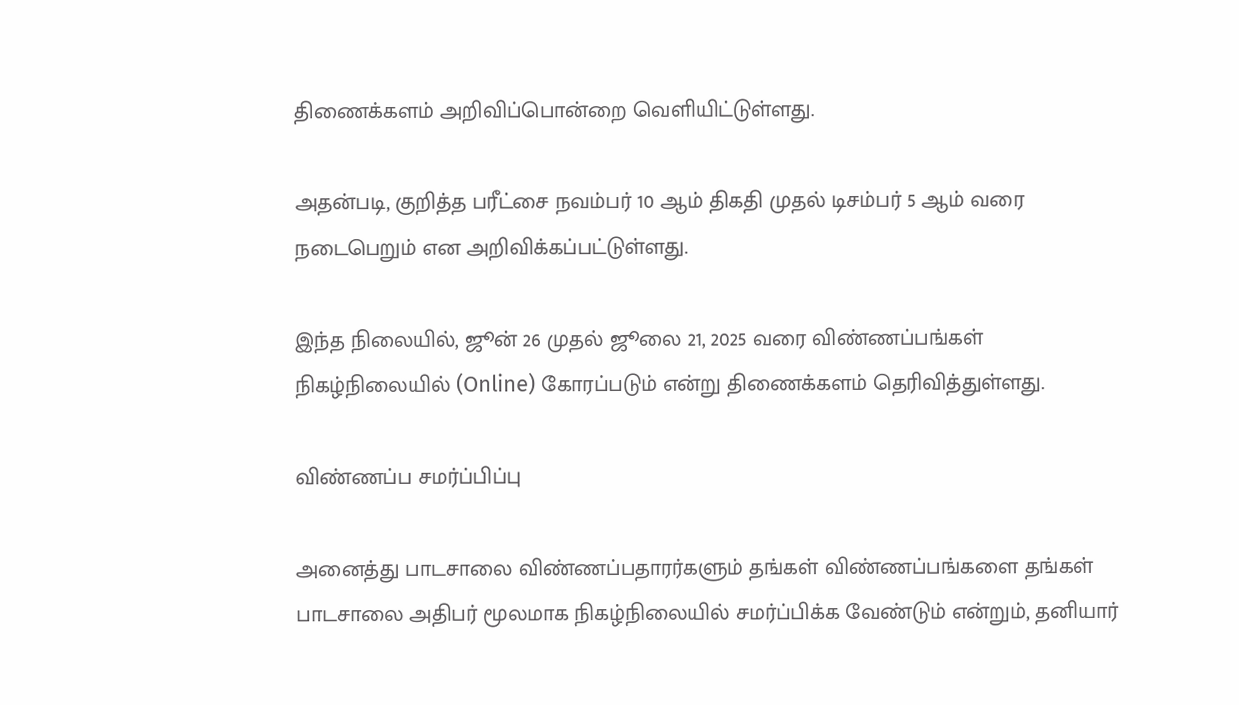திணைக்களம் அறிவிப்பொன்றை வெளியிட்டுள்ளது.

அதன்படி, குறித்த பரீட்சை நவம்பர் 10 ஆம் திகதி முதல் டிசம்பர் 5 ஆம் வரை நடைபெறும் என அறிவிக்கப்பட்டுள்ளது.

இந்த நிலையில், ஜூன் 26 முதல் ஜூலை 21, 2025 வரை விண்ணப்பங்கள் நிகழ்நிலையில் (Online) கோரப்படும் என்று திணைக்களம் தெரிவித்துள்ளது.

விண்ணப்ப சமர்ப்பிப்பு

அனைத்து பாடசாலை விண்ணப்பதாரர்களும் தங்கள் விண்ணப்பங்களை தங்கள் பாடசாலை அதிபர் மூலமாக நிகழ்நிலையில் சமர்ப்பிக்க வேண்டும் என்றும், தனியார்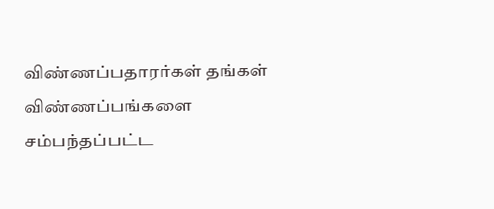விண்ணப்பதாரர்கள் தங்கள் விண்ணப்பங்களை சம்பந்தப்பட்ட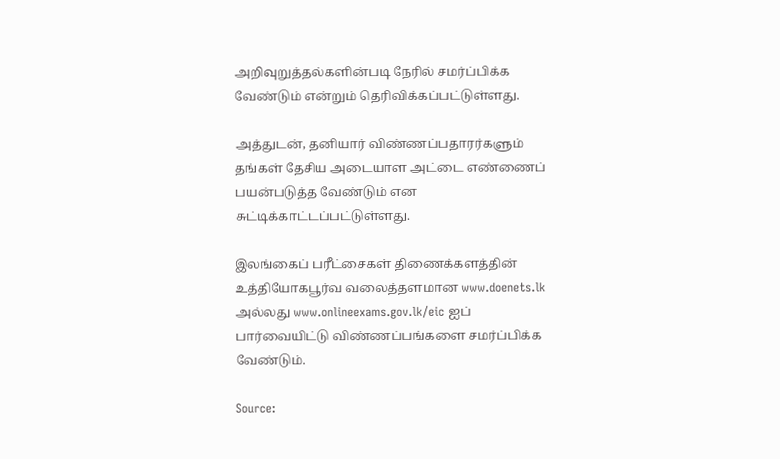அறிவுறுத்தல்களின்படி நேரில் சமர்ப்பிக்க வேண்டும் என்றும் தெரிவிக்கப்பட்டுள்ளது.

அத்துடன், தனியார் விண்ணப்பதாரர்களும் தங்கள் தேசிய அடையாள அட்டை எண்ணைப் பயன்படுத்த வேண்டும் என சுட்டிக்காட்டப்பட்டுள்ளது.

இலங்கைப் பரீட்சைகள் திணைக்களத்தின் உத்தியோகபூர்வ வலைத்தளமான www.doenets.lk அல்லது www.onlineexams.gov.lk/eic ஐப் பார்வையிட்டு விண்ணப்பங்களை சமர்ப்பிக்க வேண்டும்.

Source: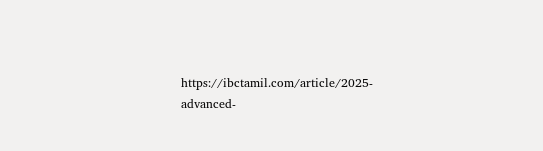https://ibctamil.com/article/2025-advanced-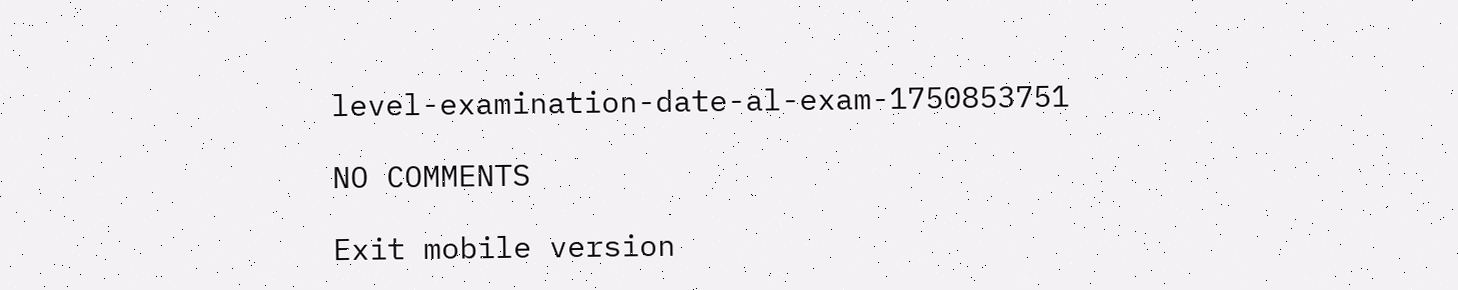level-examination-date-al-exam-1750853751

NO COMMENTS

Exit mobile version